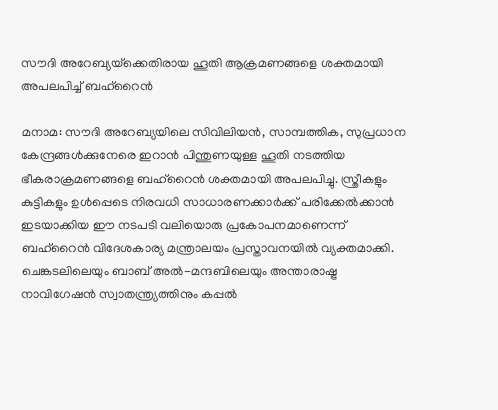സൗദി അറേബ്യയ്‌ക്കെതിരായ ഹൂതി ആക്രമണങ്ങളെ ശക്തമായി അപലപിച്ച് ബഹ്റൈൻ

മനാമ: സൗദി അറേബ്യയിലെ സിവിലിയൻ, സാമ്പത്തിക, സുപ്രധാന കേന്ദ്രങ്ങൾക്കുനേരെ ഇറാൻ പിന്തുണയുള്ള ഹൂതി നടത്തിയ ഭീകരാക്രമണങ്ങളെ ബഹ്റൈൻ ശക്തമായി അപലപിച്ചു. സ്ത്രീകളും കുട്ടികളും ഉൾപ്പെടെ നിരവധി സാധാരണക്കാർക്ക് പരിക്കേൽക്കാൻ ഇടയാക്കിയ ഈ നടപടി വലിയൊരു പ്രകോപനമാണെന്ന് ബഹ്റൈൻ വിദേശകാര്യ മന്ത്രാലയം പ്രസ്താവനയിൽ വ്യക്തമാക്കി. ചെങ്കടലിലെയും ബാബ് അൽ-മന്ദബിലെയും അന്താരാഷ്ട്ര നാവിഗേഷൻ സ്വാതന്ത്ര്യത്തിനും കപ്പൽ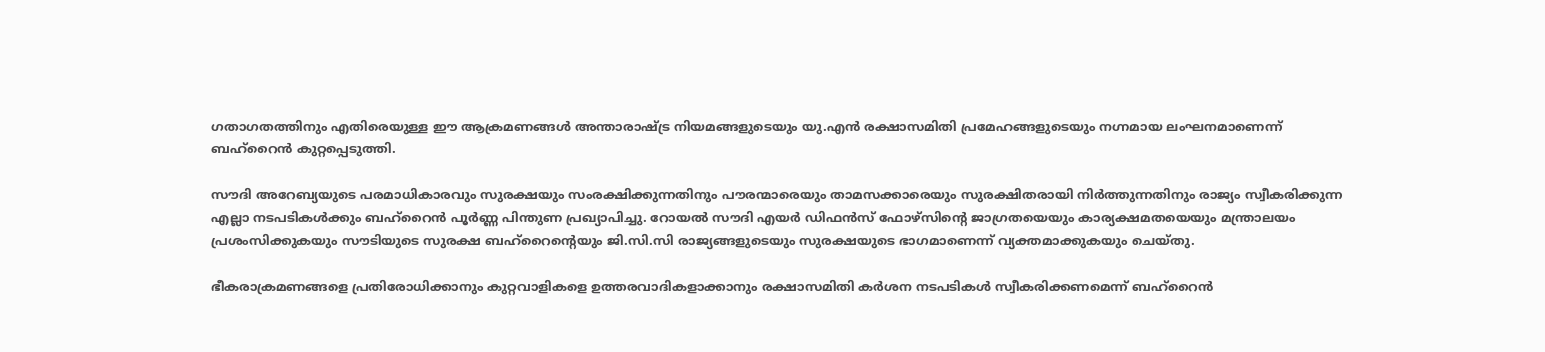ഗതാഗതത്തിനും എതിരെയുള്ള ഈ ആക്രമണങ്ങൾ അന്താരാഷ്ട്ര നിയമങ്ങളുടെയും യു.എൻ രക്ഷാസമിതി പ്രമേഹങ്ങളുടെയും നഗ്നമായ ലംഘനമാണെന്ന് ബഹ്റൈൻ കുറ്റപ്പെടുത്തി.

സൗദി അറേബ്യയുടെ പരമാധികാരവും സുരക്ഷയും സംരക്ഷിക്കുന്നതിനും പൗരന്മാരെയും താമസക്കാരെയും സുരക്ഷിതരായി നിർത്തുന്നതിനും രാജ്യം സ്വീകരിക്കുന്ന എല്ലാ നടപടികൾക്കും ബഹ്റൈൻ പൂർണ്ണ പിന്തുണ പ്രഖ്യാപിച്ചു. റോയൽ സൗദി എയർ ഡിഫൻസ് ഫോഴ്സിന്റെ ജാഗ്രതയെയും കാര്യക്ഷമതയെയും മന്ത്രാലയം പ്രശംസിക്കുകയും സൗടിയുടെ സുരക്ഷ ബഹ്റൈന്റെയും ജി.സി.സി രാജ്യങ്ങളുടെയും സുരക്ഷയുടെ ഭാഗമാണെന്ന് വ്യക്തമാക്കുകയും ചെയ്തു.

ഭീകരാക്രമണങ്ങളെ പ്രതിരോധിക്കാനും കുറ്റവാളികളെ ഉത്തരവാദികളാക്കാനും രക്ഷാസമിതി കർശന നടപടികൾ സ്വീകരിക്കണമെന്ന് ബഹ്റൈൻ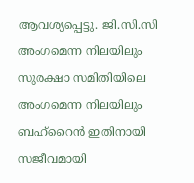ആവശ്യപ്പെട്ടു. ജി.സി.സി അംഗമെന്ന നിലയിലും സുരക്ഷാ സമിതിയിലെ അംഗമെന്ന നിലയിലും ബഹ്റൈൻ ഇതിനായി സജീവമായി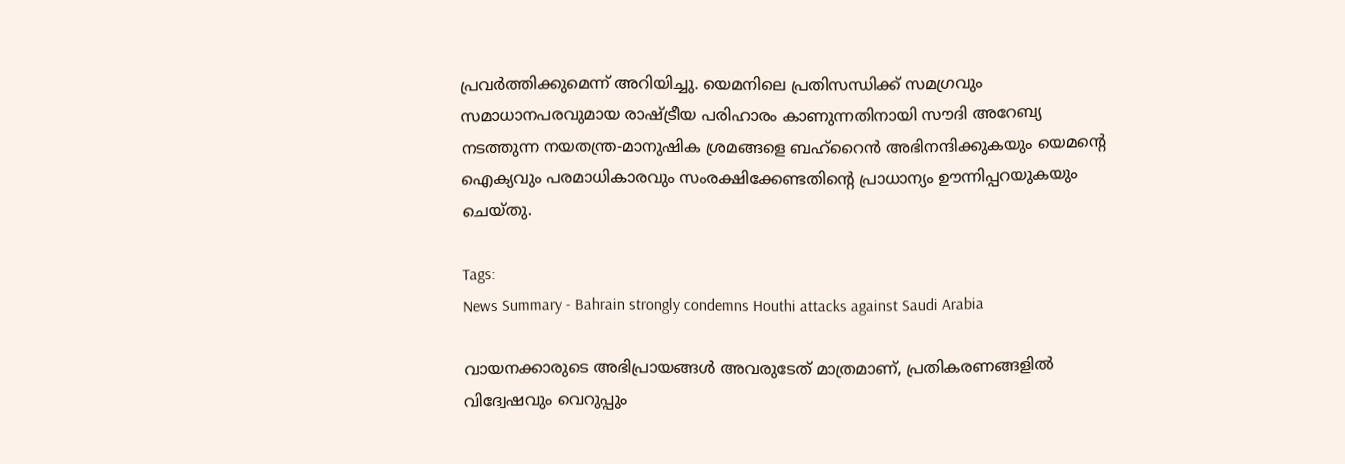പ്രവർത്തിക്കുമെന്ന് അറിയിച്ചു. യെമനിലെ പ്രതിസന്ധിക്ക് സമഗ്രവും സമാധാനപരവുമായ രാഷ്ട്രീയ പരിഹാരം കാണുന്നതിനായി സൗദി അറേബ്യ നടത്തുന്ന നയതന്ത്ര-മാനുഷിക ശ്രമങ്ങളെ ബഹ്റൈൻ അഭിനന്ദിക്കുകയും യെമന്റെ ഐക്യവും പരമാധികാരവും സംരക്ഷിക്കേണ്ടതിന്റെ പ്രാധാന്യം ഊന്നിപ്പറയുകയും ചെയ്തു.

Tags:
News Summary - Bahrain strongly condemns Houthi attacks against Saudi Arabia

വായനക്കാരുടെ അഭിപ്രായങ്ങള്‍ അവരുടേത് മാത്രമാണ്, പ്രതികരണങ്ങളിൽ വിദ്വേഷവും വെറുപ്പും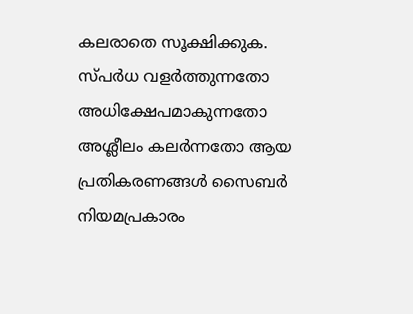കലരാതെ സൂക്ഷിക്കുക. സ്പർധ വളർത്തുന്നതോ അധിക്ഷേപമാകുന്നതോ അശ്ലീലം കലർന്നതോ ആയ പ്രതികരണങ്ങൾ സൈബർ നിയമപ്രകാരം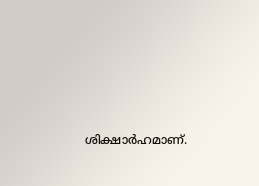ശിക്ഷാർഹമാണ്.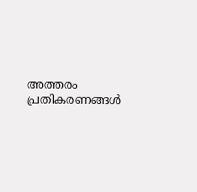അത്തരം പ്രതികരണങ്ങൾ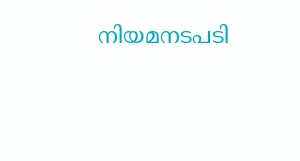നിയമനടപടി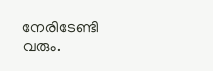നേരിടേണ്ടി വരും.